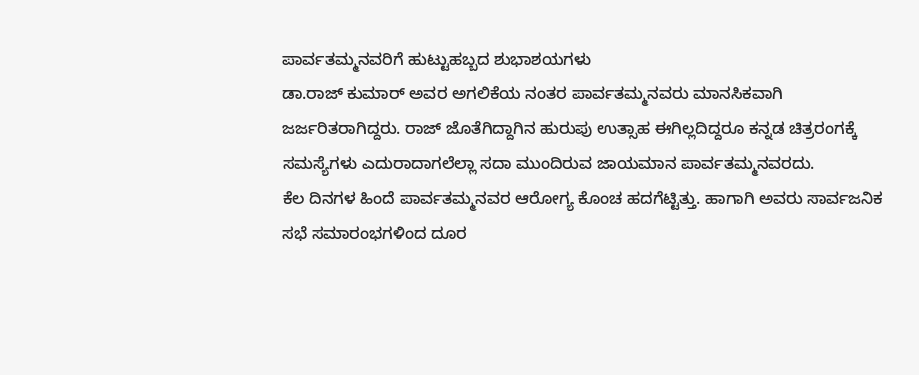ಪಾರ್ವತಮ್ಮನವರಿಗೆ ಹುಟ್ಟುಹಬ್ಬದ ಶುಭಾಶಯಗಳು
ಡಾ.ರಾಜ್ ಕುಮಾರ್ ಅವರ ಅಗಲಿಕೆಯ ನಂತರ ಪಾರ್ವತಮ್ಮನವರು ಮಾನಸಿಕವಾಗಿ ಜರ್ಜರಿತರಾಗಿದ್ದರು. ರಾಜ್ ಜೊತೆಗಿದ್ದಾಗಿನ ಹುರುಪು ಉತ್ಸಾಹ ಈಗಿಲ್ಲದಿದ್ದರೂ ಕನ್ನಡ ಚಿತ್ರರಂಗಕ್ಕೆ ಸಮಸ್ಯೆಗಳು ಎದುರಾದಾಗಲೆಲ್ಲಾ ಸದಾ ಮುಂದಿರುವ ಜಾಯಮಾನ ಪಾರ್ವತಮ್ಮನವರದು.
ಕೆಲ ದಿನಗಳ ಹಿಂದೆ ಪಾರ್ವತಮ್ಮನವರ ಆರೋಗ್ಯ ಕೊಂಚ ಹದಗೆಟ್ಟಿತ್ತು. ಹಾಗಾಗಿ ಅವರು ಸಾರ್ವಜನಿಕ ಸಭೆ ಸಮಾರಂಭಗಳಿಂದ ದೂರ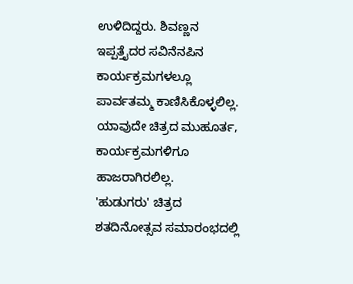ಉಳಿದಿದ್ದರು. ಶಿವಣ್ಣನ ಇಪ್ಪತ್ತೈದರ ಸವಿನೆನಪಿನ ಕಾರ್ಯಕ್ರಮಗಳಲ್ಲೂ ಪಾರ್ವತಮ್ಮ ಕಾಣಿಸಿಕೊಳ್ಳಲಿಲ್ಲ. ಯಾವುದೇ ಚಿತ್ರದ ಮುಹೂರ್ತ, ಕಾರ್ಯಕ್ರಮಗಳಿಗೂ ಹಾಜರಾಗಿರಲಿಲ್ಲ.
'ಹುಡುಗರು' ಚಿತ್ರದ ಶತದಿನೋತ್ಸವ ಸಮಾರಂಭದಲ್ಲಿ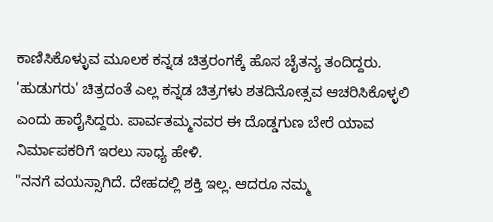ಕಾಣಿಸಿಕೊಳ್ಳುವ ಮೂಲಕ ಕನ್ನಡ ಚಿತ್ರರಂಗಕ್ಕೆ ಹೊಸ ಚೈತನ್ಯ ತಂದಿದ್ದರು. 'ಹುಡುಗರು' ಚಿತ್ರದಂತೆ ಎಲ್ಲ ಕನ್ನಡ ಚಿತ್ರಗಳು ಶತದಿನೋತ್ಸವ ಆಚರಿಸಿಕೊಳ್ಳಲಿ ಎಂದು ಹಾರೈಸಿದ್ದರು. ಪಾರ್ವತಮ್ಮನವರ ಈ ದೊಡ್ಡಗುಣ ಬೇರೆ ಯಾವ ನಿರ್ಮಾಪಕರಿಗೆ ಇರಲು ಸಾಧ್ಯ ಹೇಳಿ.
"ನನಗೆ ವಯಸ್ಸಾಗಿದೆ. ದೇಹದಲ್ಲಿ ಶಕ್ತಿ ಇಲ್ಲ. ಆದರೂ ನಮ್ಮ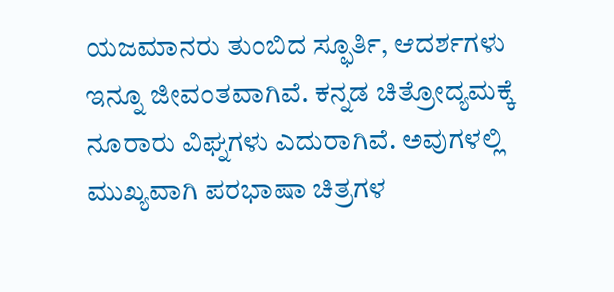ಯಜಮಾನರು ತುಂಬಿದ ಸ್ಫೂರ್ತಿ, ಆದರ್ಶಗಳು ಇನ್ನೂ ಜೀವಂತವಾಗಿವೆ. ಕನ್ನಡ ಚಿತ್ರೋದ್ಯಮಕ್ಕೆ ನೂರಾರು ವಿಘ್ನಗಳು ಎದುರಾಗಿವೆ. ಅವುಗಳಲ್ಲಿ ಮುಖ್ಯವಾಗಿ ಪರಭಾಷಾ ಚಿತ್ರಗಳ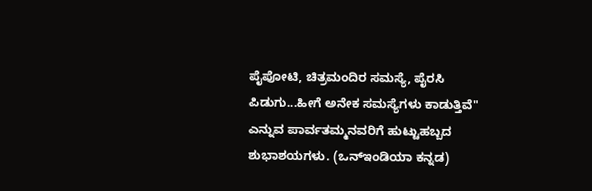ಪೈಪೋಟಿ, ಚಿತ್ರಮಂದಿರ ಸಮಸ್ಯೆ, ಪೈರಸಿ ಪಿಡುಗು...ಹೀಗೆ ಅನೇಕ ಸಮಸ್ಯೆಗಳು ಕಾಡುತ್ತಿವೆ" ಎನ್ನುವ ಪಾರ್ವತಮ್ಮನವರಿಗೆ ಹುಟ್ಟುಹಬ್ಬದ ಶುಭಾಶಯಗಳು. (ಒನ್ಇಂಡಿಯಾ ಕನ್ನಡ)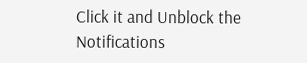Click it and Unblock the Notifications